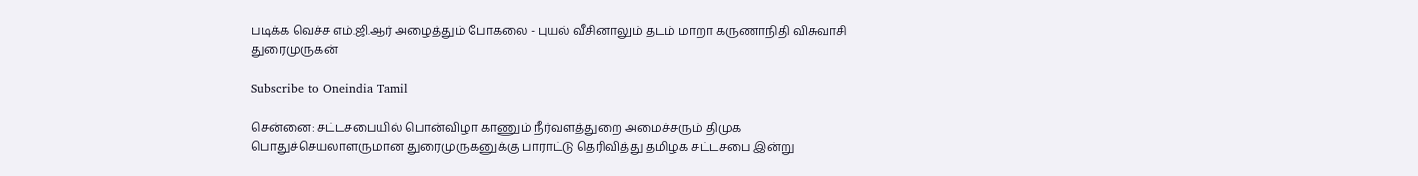படிக்க வெச்ச எம்.ஜி.ஆர் அழைத்தும் போகலை - புயல் வீசினாலும் தடம் மாறா கருணாநிதி விசுவாசி துரைமுருகன்

Subscribe to Oneindia Tamil

சென்னை: சட்டசபையில் பொன்விழா காணும் நீர்வளத்துறை அமைச்சரும் திமுக பொதுச்செயலாளருமான துரைமுருகனுக்கு பாராட்டு தெரிவித்து தமிழக சட்டசபை இன்று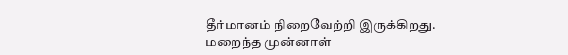தீர்மானம் நிறைவேற்றி இருக்கிறது. மறைந்த முன்னாள்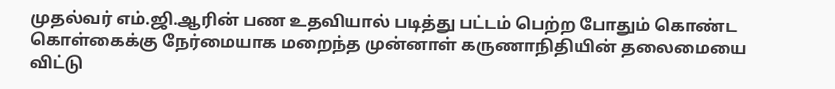முதல்வர் எம்.ஜி.ஆரின் பண உதவியால் படித்து பட்டம் பெற்ற போதும் கொண்ட கொள்கைக்கு நேர்மையாக மறைந்த முன்னாள் கருணாநிதியின் தலைமையை விட்டு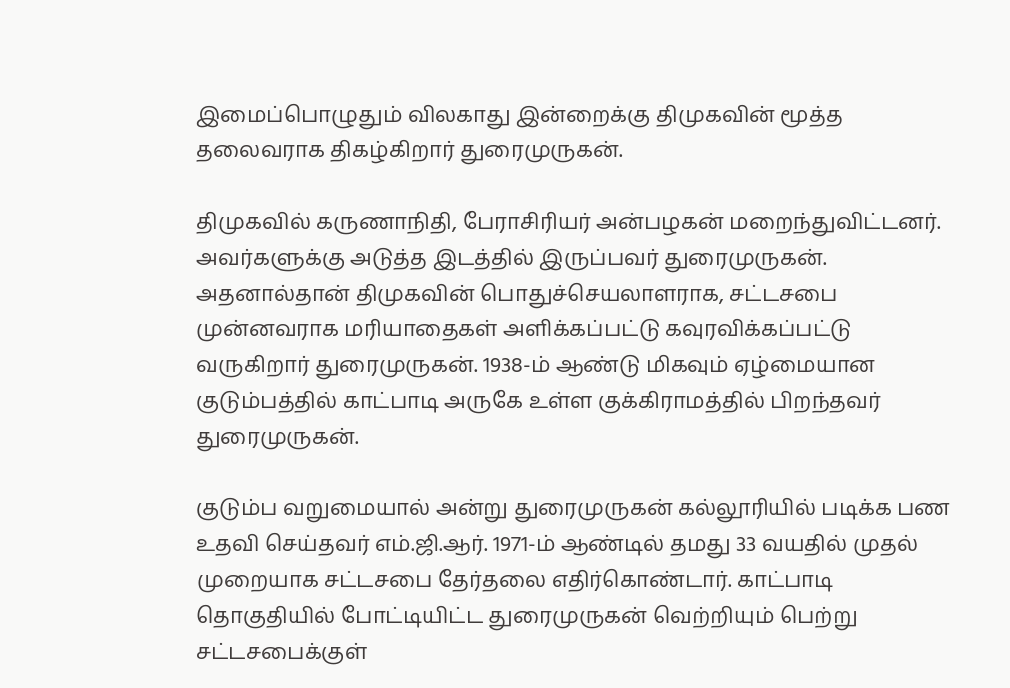இமைப்பொழுதும் விலகாது இன்றைக்கு திமுகவின் மூத்த தலைவராக திகழ்கிறார் துரைமுருகன்.

திமுகவில் கருணாநிதி, பேராசிரியர் அன்பழகன் மறைந்துவிட்டனர். அவர்களுக்கு அடுத்த இடத்தில் இருப்பவர் துரைமுருகன். அதனால்தான் திமுகவின் பொதுச்செயலாளராக, சட்டசபை முன்னவராக மரியாதைகள் அளிக்கப்பட்டு கவுரவிக்கப்பட்டு வருகிறார் துரைமுருகன். 1938-ம் ஆண்டு மிகவும் ஏழ்மையான குடும்பத்தில் காட்பாடி அருகே உள்ள குக்கிராமத்தில் பிறந்தவர் துரைமுருகன்.

குடும்ப வறுமையால் அன்று துரைமுருகன் கல்லூரியில் படிக்க பண உதவி செய்தவர் எம்.ஜி.ஆர். 1971-ம் ஆண்டில் தமது 33 வயதில் முதல் முறையாக சட்டசபை தேர்தலை எதிர்கொண்டார். காட்பாடி தொகுதியில் போட்டியிட்ட துரைமுருகன் வெற்றியும் பெற்று சட்டசபைக்குள்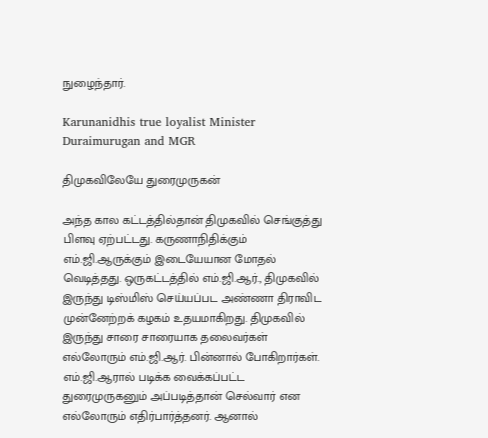நுழைந்தார்.

Karunanidhis true loyalist Minister Duraimurugan and MGR

திமுகவிலேயே துரைமுருகன்

அந்த கால கட்டத்தில்தான் திமுகவில் செங்குத்து பிளவு ஏற்பட்டது. கருணாநிதிக்கும் எம்.ஜி.ஆருக்கும் இடையேயான மோதல் வெடித்தது. ஒருகட்டத்தில் எம்.ஜி.ஆர்., திமுகவில் இருந்து டிஸ்மிஸ் செய்யப்பட அண்ணா திராவிட முன்னேற்றக் கழகம் உதயமாகிறது. திமுகவில் இருந்து சாரை சாரையாக தலைவர்கள் எல்லோரும் எம்.ஜி.ஆர். பின்னால் போகிறார்கள். எம்.ஜி.ஆரால் படிக்க வைக்கப்பட்ட துரைமுருகனும் அப்படித்தான் செல்வார் என எல்லோரும் எதிர்பார்த்தனர். ஆனால்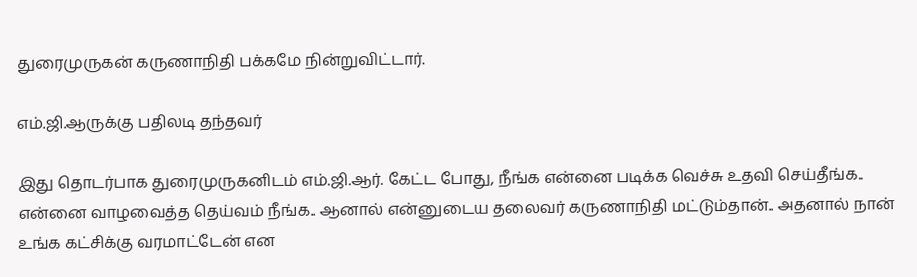துரைமுருகன் கருணாநிதி பக்கமே நின்றுவிட்டார்.

எம்.ஜி.ஆருக்கு பதிலடி தந்தவர்

இது தொடர்பாக துரைமுருகனிடம் எம்.ஜி.ஆர். கேட்ட போது, நீங்க என்னை படிக்க வெச்சு உதவி செய்தீங்க.. என்னை வாழவைத்த தெய்வம் நீங்க.. ஆனால் என்னுடைய தலைவர் கருணாநிதி மட்டும்தான்.. அதனால் நான் உங்க கட்சிக்கு வரமாட்டேன் என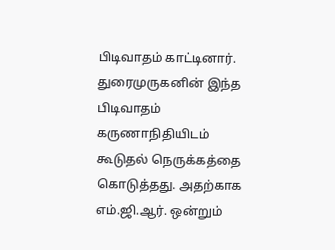பிடிவாதம் காட்டினார். துரைமுருகனின் இந்த பிடிவாதம் கருணாநிதியிடம் கூடுதல் நெருக்கத்தை கொடுத்தது. அதற்காக எம்.ஜி.ஆர். ஒன்றும்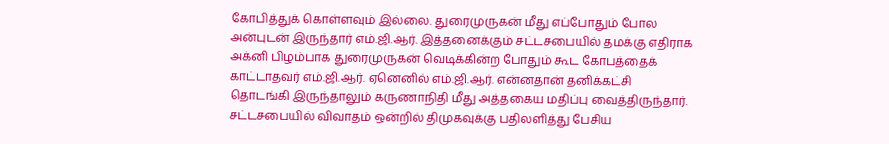கோபித்துக் கொள்ளவும் இல்லை. துரைமுருகன் மீது எப்போதும் போல அன்புடன் இருந்தார் எம்.ஜி.ஆர். இத்தனைக்கும் சட்டசபையில் தமக்கு எதிராக அக்னி பிழம்பாக துரைமுருகன் வெடிக்கின்ற போதும் கூட கோபத்தைக் காட்டாதவர் எம்.ஜி.ஆர். ஏனெனில் எம்.ஜி.ஆர். என்னதான் தனிக்கட்சி தொடங்கி இருந்தாலும் கருணாநிதி மீது அத்தகைய மதிப்பு வைத்திருந்தார். சட்டசபையில் விவாதம் ஒன்றில் திமுகவுக்கு பதிலளித்து பேசிய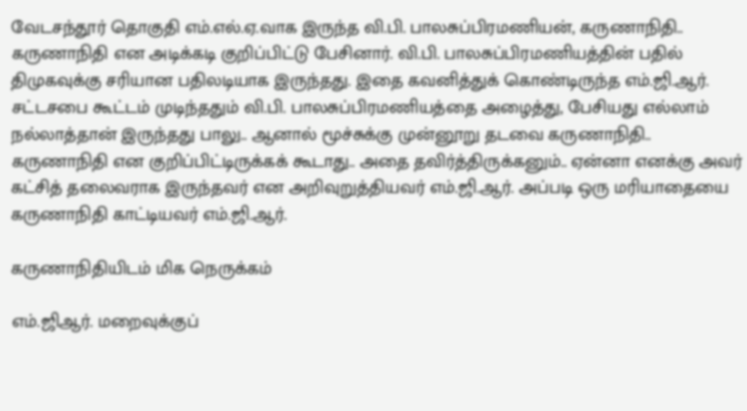வேடசந்தூர் தொகுதி எம்.எல்.ஏ.வாக இருந்த வி.பி. பாலசுப்பிரமணியன், கருணாநிதி.. கருணாநிதி என அடிக்கடி குறிப்பிட்டு பேசினார். வி.பி. பாலசுப்பிரமணியத்தின் பதில் திமுகவுக்கு சரியான பதிலடியாக இருந்தது. இதை கவனித்துக் கொண்டிருந்த எம்.ஜி.ஆர். சட்டசபை கூட்டம் முடிந்ததும் வி.பி. பாலசுப்பிரமணியத்தை அழைத்து, பேசியது எல்லாம் நல்லாத்தான் இருந்தது பாலு.. ஆனால் மூச்சுக்கு முன்னூறு தடவை கருணாநிதி.. கருணாநிதி என குறிப்பிட்டிருக்கக் கூடாது.. அதை தவிர்த்திருக்கனும்.. ஏன்னா எனக்கு அவர் கட்சித் தலைவராக இருந்தவர் என அறிவுறுத்தியவர் எம்.ஜி.ஆர். அப்படி ஒரு மரியாதையை கருணாநிதி காட்டியவர் எம்.ஜி.ஆர்.

கருணாநிதியிடம் மிக நெருக்கம்

எம்.ஜிஆர். மறைவுக்குப்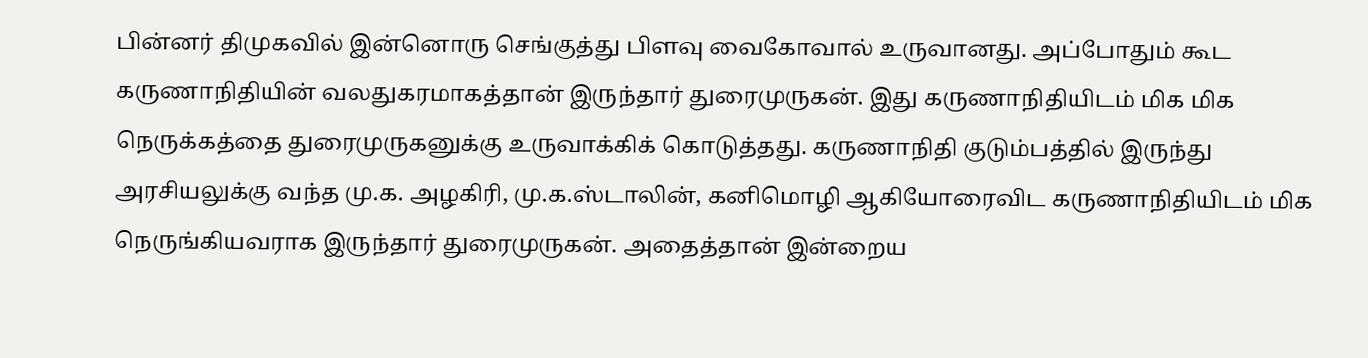பின்னர் திமுகவில் இன்னொரு செங்குத்து பிளவு வைகோவால் உருவானது. அப்போதும் கூட கருணாநிதியின் வலதுகரமாகத்தான் இருந்தார் துரைமுருகன். இது கருணாநிதியிடம் மிக மிக நெருக்கத்தை துரைமுருகனுக்கு உருவாக்கிக் கொடுத்தது. கருணாநிதி குடும்பத்தில் இருந்து அரசியலுக்கு வந்த மு.க. அழகிரி, மு.க.ஸ்டாலின், கனிமொழி ஆகியோரைவிட கருணாநிதியிடம் மிக நெருங்கியவராக இருந்தார் துரைமுருகன். அதைத்தான் இன்றைய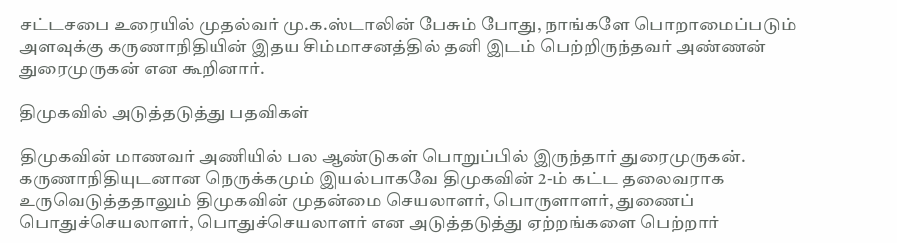சட்டசபை உரையில் முதல்வர் மு.க.ஸ்டாலின் பேசும் போது, நாங்களே பொறாமைப்படும் அளவுக்கு கருணாநிதியின் இதய சிம்மாசனத்தில் தனி இடம் பெற்றிருந்தவர் அண்ணன் துரைமுருகன் என கூறினார்.

திமுகவில் அடுத்தடுத்து பதவிகள்

திமுகவின் மாணவர் அணியில் பல ஆண்டுகள் பொறுப்பில் இருந்தார் துரைமுருகன். கருணாநிதியுடனான நெருக்கமும் இயல்பாகவே திமுகவின் 2-ம் கட்ட தலைவராக உருவெடுத்ததாலும் திமுகவின் முதன்மை செயலாளர், பொருளாளர், துணைப் பொதுச்செயலாளர், பொதுச்செயலாளர் என அடுத்தடுத்து ஏற்றங்களை பெற்றார்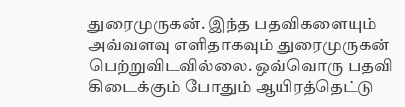துரைமுருகன். இந்த பதவிகளையும் அவ்வளவு எளிதாகவும் துரைமுருகன் பெற்றுவிடவில்லை. ஒவ்வொரு பதவி கிடைக்கும் போதும் ஆயிரத்தெட்டு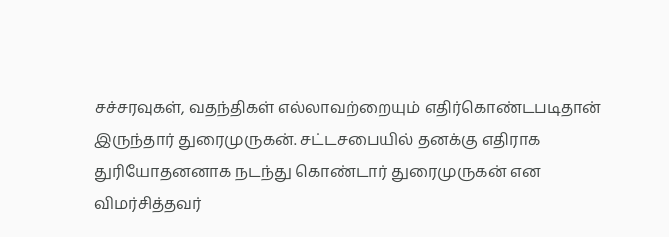சச்சரவுகள், வதந்திகள் எல்லாவற்றையும் எதிர்கொண்டபடிதான் இருந்தார் துரைமுருகன். சட்டசபையில் தனக்கு எதிராக துரியோதனனாக நடந்து கொண்டார் துரைமுருகன் என விமர்சித்தவர்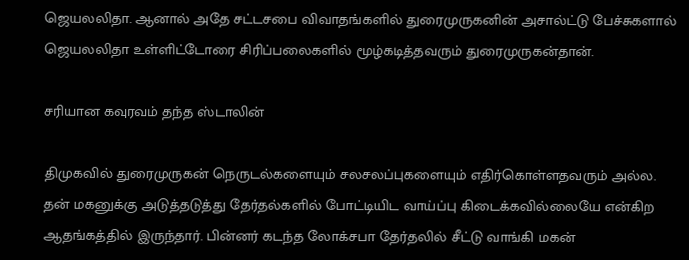ஜெயலலிதா. ஆனால் அதே சட்டசபை விவாதங்களில் துரைமுருகனின் அசால்ட்டு பேச்சுகளால் ஜெயலலிதா உள்ளிட்டோரை சிரிப்பலைகளில் மூழ்கடித்தவரும் துரைமுருகன்தான்.

சரியான கவுரவம் தந்த ஸ்டாலின்

திமுகவில் துரைமுருகன் நெருடல்களையும் சலசலப்புகளையும் எதிர்கொள்ளதவரும் அல்ல. தன் மகனுக்கு அடுத்தடுத்து தேர்தல்களில் போட்டியிட வாய்ப்பு கிடைக்கவில்லையே என்கிற ஆதங்கத்தில் இருந்தார். பின்னர் கடந்த லோக்சபா தேர்தலில் சீட்டு வாங்கி மகன்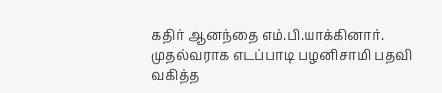கதிர் ஆனந்தை எம்.பி.யாக்கினார். முதல்வராக எடப்பாடி பழனிசாமி பதவி வகித்த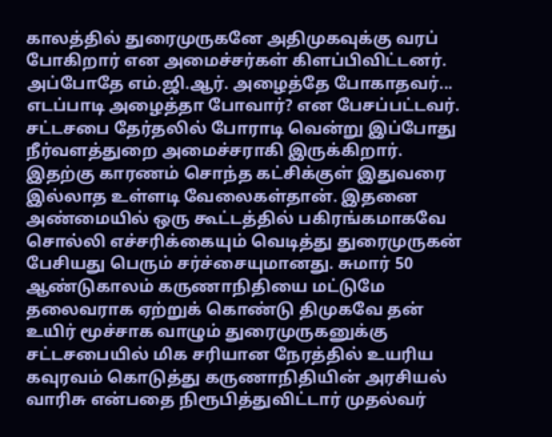காலத்தில் துரைமுருகனே அதிமுகவுக்கு வரப் போகிறார் என அமைச்சர்கள் கிளப்பிவிட்டனர். அப்போதே எம்.ஜி.ஆர். அழைத்தே போகாதவர்... எடப்பாடி அழைத்தா போவார்? என பேசப்பட்டவர். சட்டசபை தேர்தலில் போராடி வென்று இப்போது நீர்வளத்துறை அமைச்சராகி இருக்கிறார். இதற்கு காரணம் சொந்த கட்சிக்குள் இதுவரை இல்லாத உள்ளடி வேலைகள்தான். இதனை அண்மையில் ஒரு கூட்டத்தில் பகிரங்கமாகவே சொல்லி எச்சரிக்கையும் வெடித்து துரைமுருகன் பேசியது பெரும் சர்ச்சையுமானது. சுமார் 50 ஆண்டுகாலம் கருணாநிதியை மட்டுமே தலைவராக ஏற்றுக் கொண்டு திமுகவே தன் உயிர் மூச்சாக வாழும் துரைமுருகனுக்கு சட்டசபையில் மிக சரியான நேரத்தில் உயரிய கவுரவம் கொடுத்து கருணாநிதியின் அரசியல் வாரிசு என்பதை நிரூபித்துவிட்டார் முதல்வர்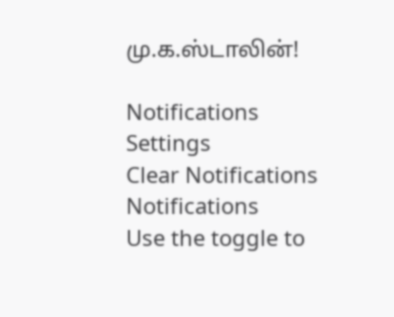மு.க.ஸ்டாலின்!

Notifications
Settings
Clear Notifications
Notifications
Use the toggle to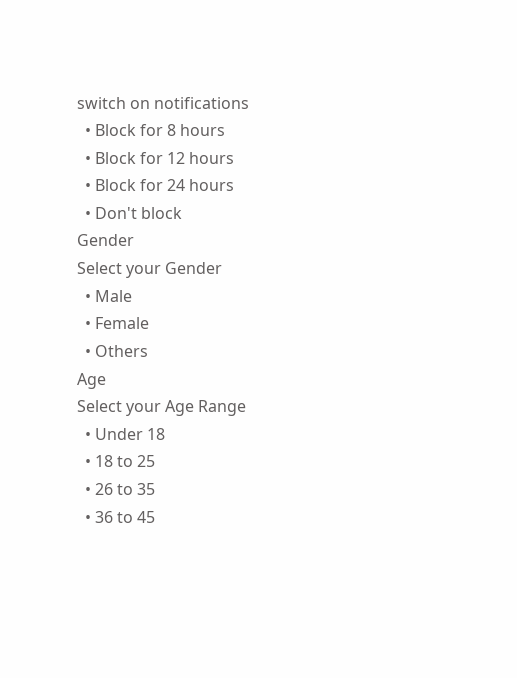switch on notifications
  • Block for 8 hours
  • Block for 12 hours
  • Block for 24 hours
  • Don't block
Gender
Select your Gender
  • Male
  • Female
  • Others
Age
Select your Age Range
  • Under 18
  • 18 to 25
  • 26 to 35
  • 36 to 45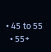• 45 to 55
  • 55+